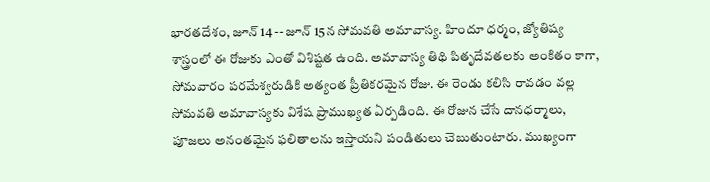భారతదేశం, జూన్ 14 -- జూన్ 15న సోమవతి అమావాస్య. హిందూ ధర్మం, జ్యోతిష్య శాస్త్రంలో ఈ రోజుకు ఎంతో విశిష్టత ఉంది. అమావాస్య తిథి పితృదేవతలకు అంకితం కాగా, సోమవారం పరమేశ్వరుడికి అత్యంత ప్రీతికరమైన రోజు. ఈ రెండు కలిసి రావడం వల్ల సోమవతి అమావాస్యకు విశేష ప్రాముఖ్యత ఏర్పడింది. ఈ రోజున చేసే దానధర్మాలు, పూజలు అనంతమైన ఫలితాలను ఇస్తాయని పండితులు చెబుతుంటారు. ముఖ్యంగా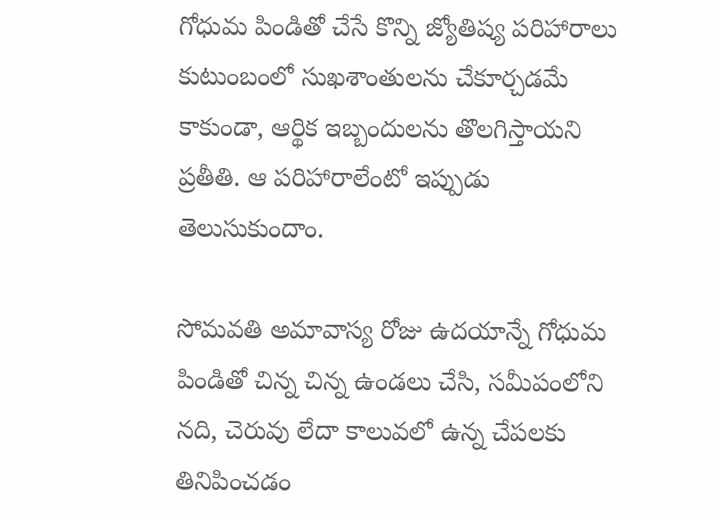గోధుమ పిండితో చేసే కొన్ని జ్యోతిష్య పరిహారాలు కుటుంబంలో సుఖశాంతులను చేకూర్చడమే కాకుండా, ఆర్థిక ఇబ్బందులను తొలగిస్తాయని ప్రతీతి. ఆ పరిహారాలేంటో ఇప్పుడు తెలుసుకుందాం.

సోమవతి అమావాస్య రోజు ఉదయాన్నే గోధుమ పిండితో చిన్న చిన్న ఉండలు చేసి, సమీపంలోని నది, చెరువు లేదా కాలువలో ఉన్న చేపలకు తినిపించడం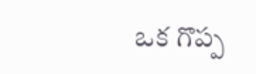ఒక గొప్ప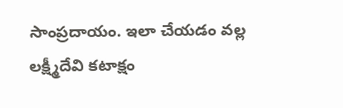సాంప్రదాయం. ఇలా చేయడం వల్ల లక్ష్మీదేవి కటాక్షం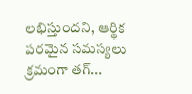లభిస్తుందని, ఆర్థిక పరమైన సమస్యలు క్రమంగా తగ్...